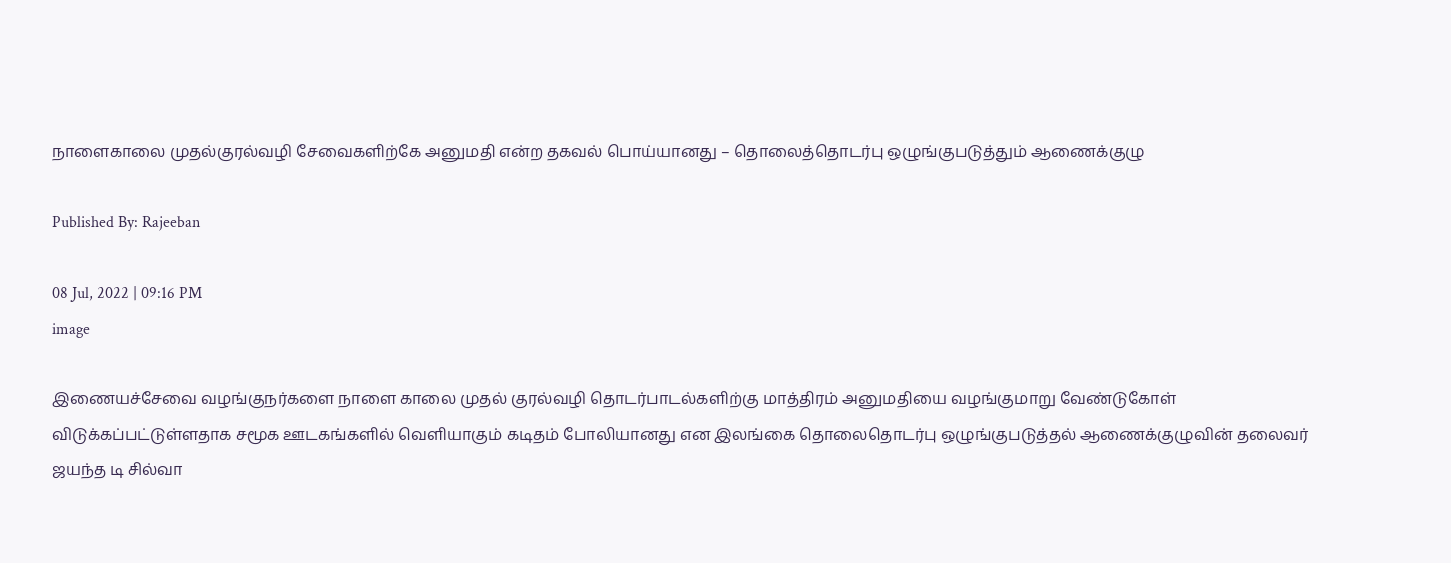நாளைகாலை முதல்குரல்வழி சேவைகளிற்கே அனுமதி என்ற தகவல் பொய்யானது – தொலைத்தொடர்பு ஒழுங்குபடுத்தும் ஆணைக்குழு

Published By: Rajeeban

08 Jul, 2022 | 09:16 PM
image

இணையச்சேவை வழங்குநர்களை நாளை காலை முதல் குரல்வழி தொடர்பாடல்களிற்கு மாத்திரம் அனுமதியை வழங்குமாறு வேண்டுகோள் விடுக்கப்பட்டுள்ளதாக சமூக ஊடகங்களில் வெளியாகும் கடிதம் போலியானது என இலங்கை தொலைதொடர்பு ஒழுங்குபடுத்தல் ஆணைக்குழுவின் தலைவர் ஜயந்த டி சில்வா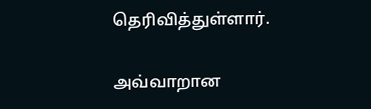தெரிவித்துள்ளார்.

அவ்வாறான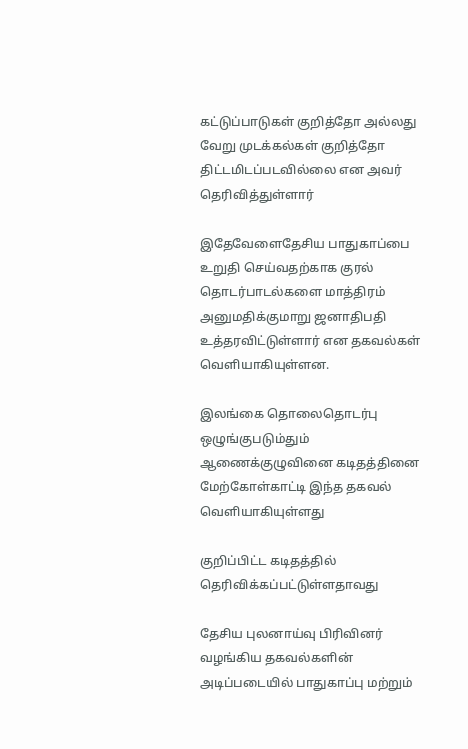கட்டுப்பாடுகள் குறித்தோ அல்லது வேறு முடக்கல்கள் குறித்தோ திட்டமிடப்படவில்லை என அவர் தெரிவித்துள்ளார்

இதேவேளைதேசிய பாதுகாப்பை உறுதி செய்வதற்காக குரல் தொடர்பாடல்களை மாத்திரம் அனுமதிக்குமாறு ஜனாதிபதி உத்தரவிட்டுள்ளார் என தகவல்கள் வெளியாகியுள்ளன.

இலங்கை தொலைதொடர்பு ஒழுங்குபடும்தும் ஆணைக்குழுவினை கடிதத்தினை  மேற்கோள்காட்டி இந்த தகவல் வெளியாகியுள்ளது

குறிப்பிட்ட கடிதத்தில் தெரிவிக்கப்பட்டுள்ளதாவது

தேசிய புலனாய்வு பிரிவினர் வழங்கிய தகவல்களின் அடிப்படையில் பாதுகாப்பு மற்றும்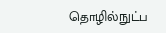தொழில்நுட்ப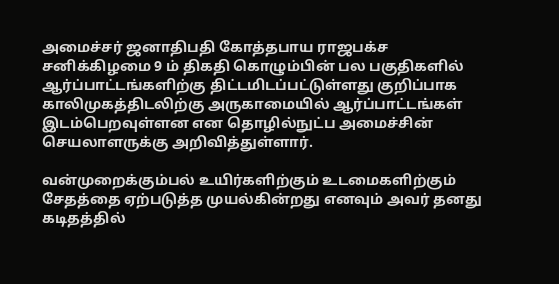அமைச்சர் ஜனாதிபதி கோத்தபாய ராஜபக்ச சனிக்கிழமை 9 ம் திகதி கொழும்பின் பல பகுதிகளில் ஆர்ப்பாட்டங்களிற்கு திட்டமிடப்பட்டுள்ளது குறிப்பாக காலிமுகத்திடலிற்கு அருகாமையில் ஆர்ப்பாட்டங்கள் இடம்பெறவுள்ளன என தொழில்நுட்ப அமைச்சின் செயலாளருக்கு அறிவித்துள்ளார்.

வன்முறைக்கும்பல் உயிர்களிற்கும் உடமைகளிற்கும் சேதத்தை ஏற்படுத்த முயல்கின்றது எனவும் அவர் தனது கடிதத்தில்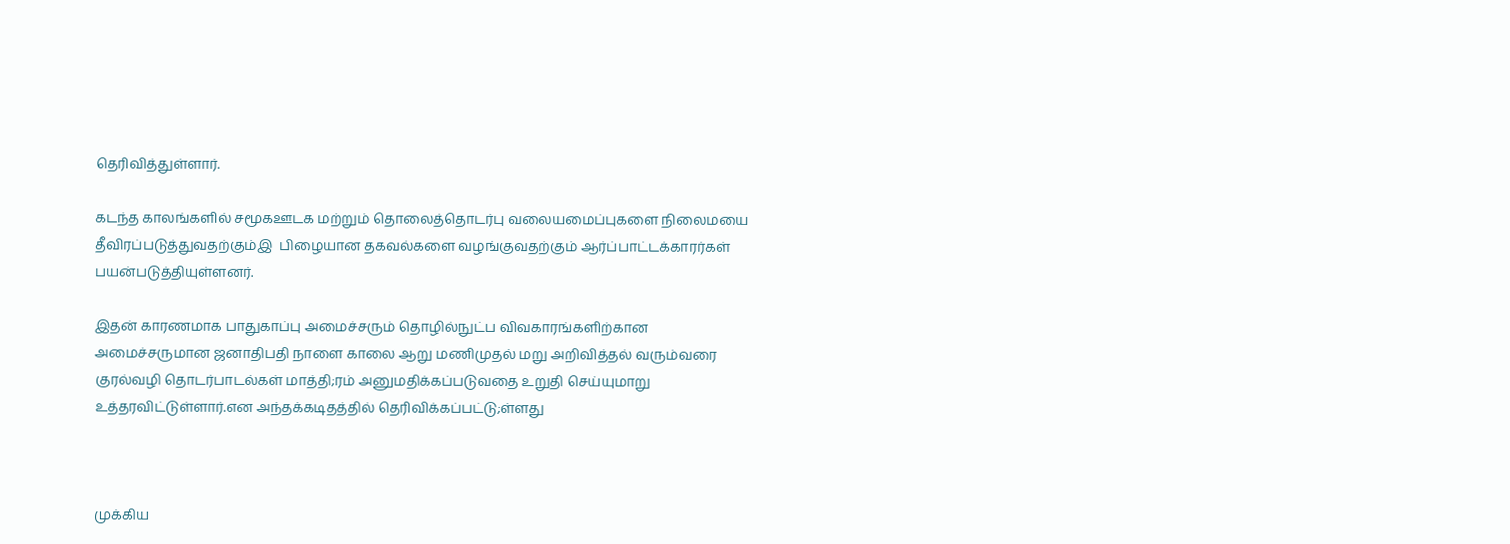தெரிவித்துள்ளார்.

கடந்த காலங்களில் சமூகஊடக மற்றும் தொலைத்தொடர்பு வலையமைப்புகளை நிலைமயை தீவிரப்படுத்துவதற்கும்இ  பிழையான தகவல்களை வழங்குவதற்கும் ஆர்ப்பாட்டக்காரர்கள் பயன்படுத்தியுள்ளனர்.

இதன் காரணமாக பாதுகாப்பு அமைச்சரும் தொழில்நுட்ப விவகாரங்களிற்கான அமைச்சருமான ஜனாதிபதி நாளை காலை ஆறு மணிமுதல் மறு அறிவித்தல் வரும்வரை குரல்வழி தொடர்பாடல்கள் மாத்தி;ரம் அனுமதிக்கப்படுவதை உறுதி செய்யுமாறு உத்தரவிட்டுள்ளார்.என அந்தக்கடிதத்தில் தெரிவிக்கப்பட்டு;ள்ளது



முக்கிய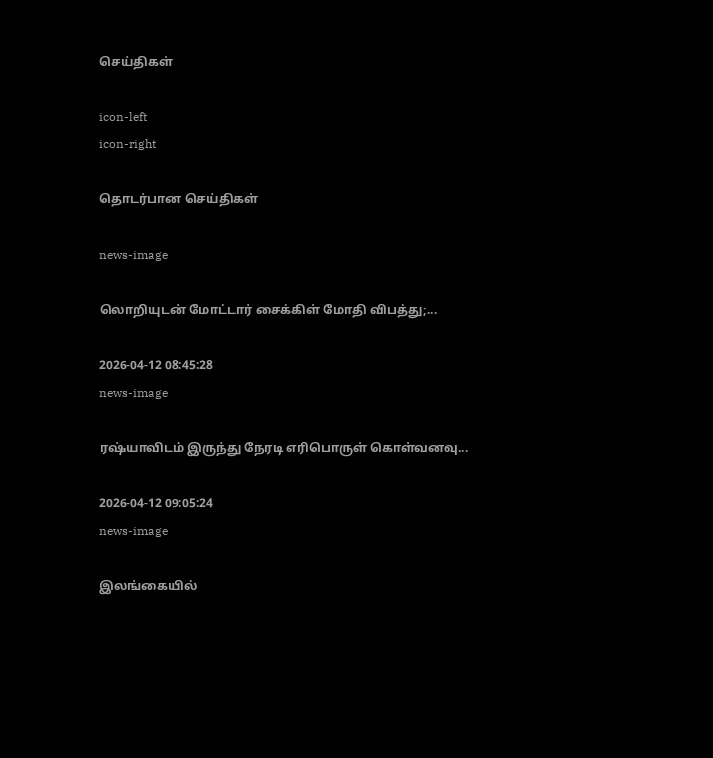செய்திகள்

icon-left
icon-right

தொடர்பான செய்திகள்

news-image

லொறியுடன் மோட்டார் சைக்கிள் மோதி விபத்து;...

2026-04-12 08:45:28
news-image

ரஷ்யாவிடம் இருந்து நேரடி எரிபொருள் கொள்வனவு...

2026-04-12 09:05:24
news-image

இலங்கையில்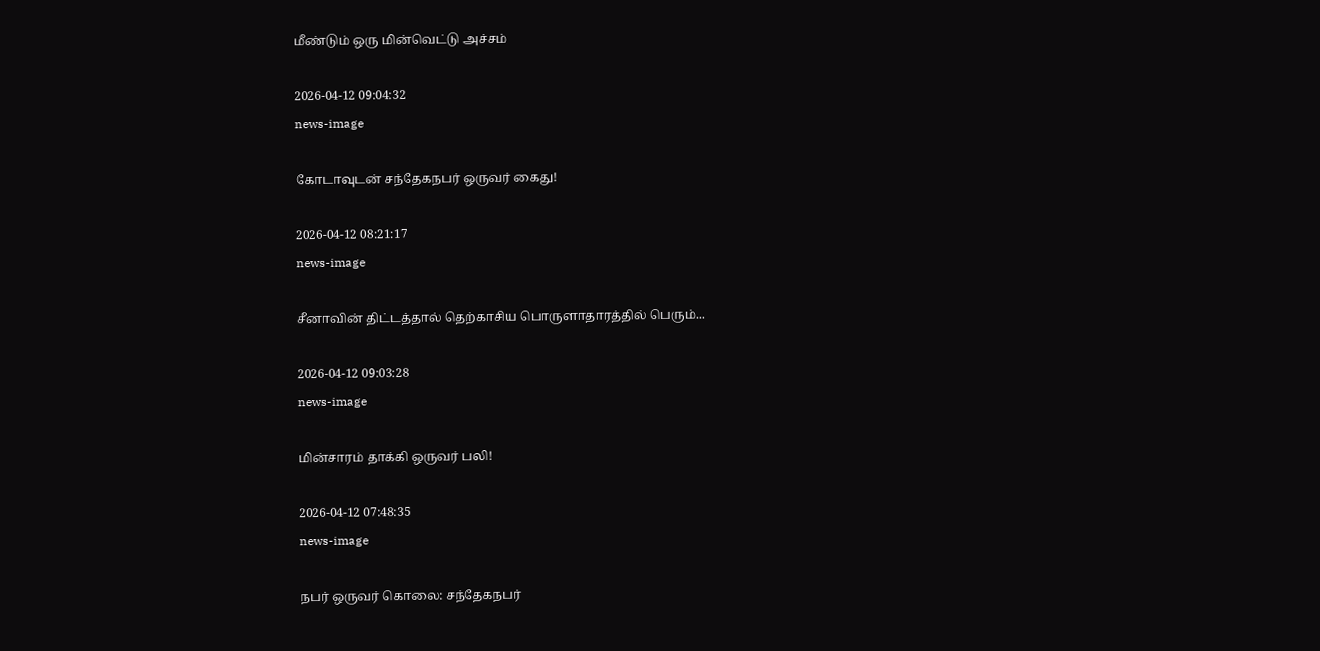மீண்டும் ஒரு மின்வெட்டு அச்சம்

2026-04-12 09:04:32
news-image

கோடாவுடன் சந்தேகநபர் ஒருவர் கைது!

2026-04-12 08:21:17
news-image

சீனாவின் திட்டத்தால் தெற்காசிய பொருளாதாரத்தில் பெரும்...

2026-04-12 09:03:28
news-image

மின்சாரம் தாக்கி ஒருவர் பலி!

2026-04-12 07:48:35
news-image

நபர் ஒருவர் கொலை: சந்தேகநபர்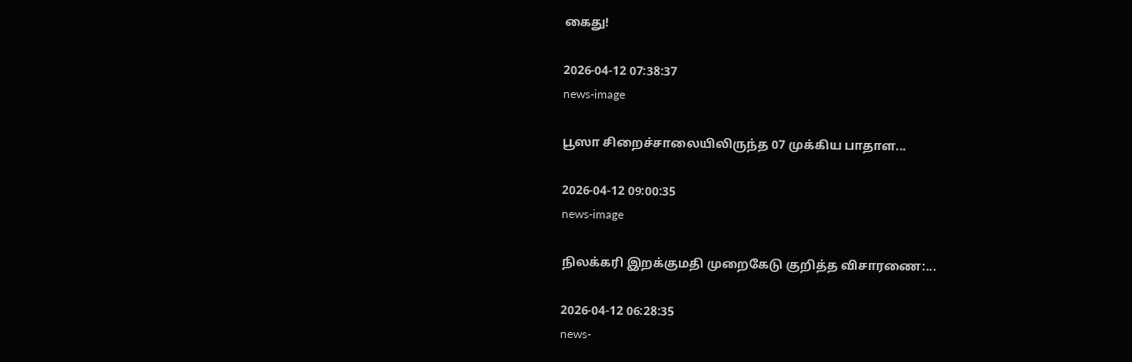கைது!

2026-04-12 07:38:37
news-image

பூஸா சிறைச்சாலையிலிருந்த 07 முக்கிய பாதாள...

2026-04-12 09:00:35
news-image

நிலக்கரி இறக்குமதி முறைகேடு குறித்த விசாரணை:...

2026-04-12 06:28:35
news-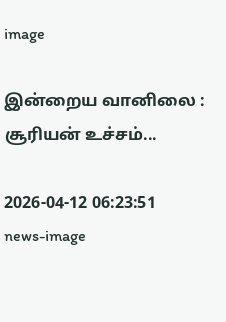image

இன்றைய வானிலை : சூரியன் உச்சம்...

2026-04-12 06:23:51
news-image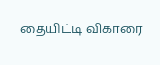தையிட்டி விகாரை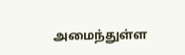அமைந்துள்ள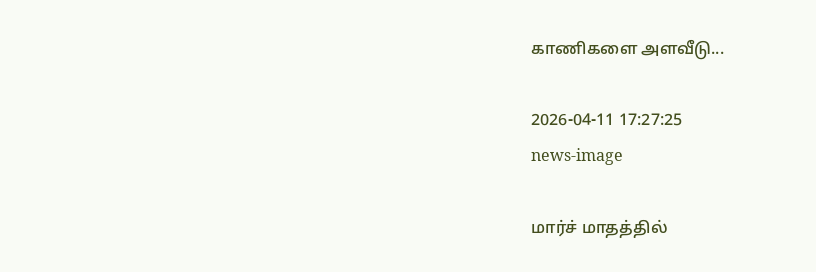காணிகளை அளவீடு...

2026-04-11 17:27:25
news-image

மார்ச் மாதத்தில்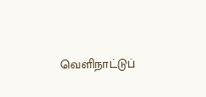வெளிநாட்டுப்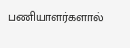பணியாளர்களால்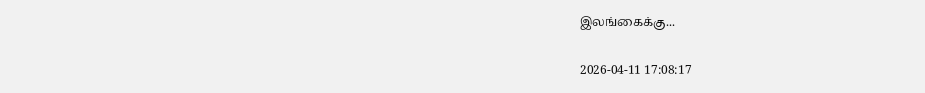இலங்கைக்கு...

2026-04-11 17:08:17